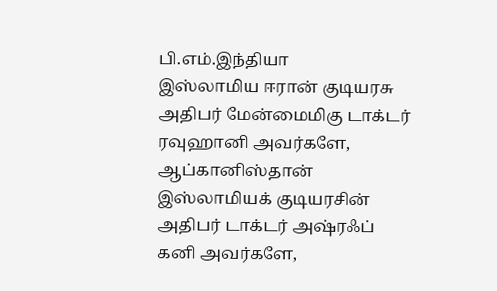பி.எம்.இந்தியா
இஸ்லாமிய ஈரான் குடியரசு அதிபர் மேன்மைமிகு டாக்டர் ரவுஹானி அவர்களே,
ஆப்கானிஸ்தான் இஸ்லாமியக் குடியரசின் அதிபர் டாக்டர் அஷ்ரஃப் கனி அவர்களே,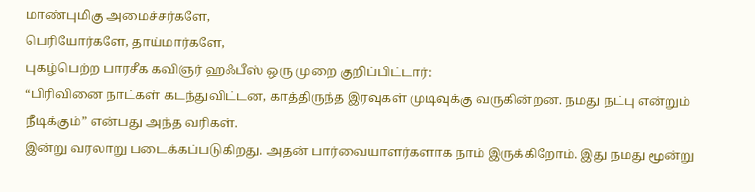மாண்புமிகு அமைச்சர்களே,
பெரியோர்களே, தாய்மார்களே,
புகழ்பெற்ற பாரசீக கவிஞர் ஹஃபீஸ் ஒரு முறை குறிப்பிட்டார்:
“பிரிவினை நாட்கள் கடந்துவிட்டன, காத்திருந்த இரவுகள் முடிவுக்கு வருகின்றன. நமது நட்பு என்றும் நீடிக்கும்” என்பது அந்த வரிகள்.
இன்று வரலாறு படைக்கப்படுகிறது. அதன் பார்வையாளர்களாக நாம் இருக்கிறோம். இது நமது மூன்று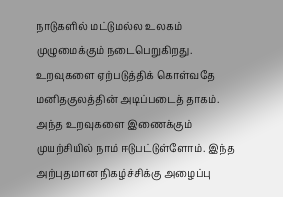நாடுகளில் மட்டுமல்ல உலகம் முழுமைக்கும் நடைபெறுகிறது. உறவுகளை ஏற்படுத்திக் கொள்வதே மனிதகுலத்தின் அடிப்படைத் தாகம். அந்த உறவுகளை இணைக்கும் முயற்சியில் நாம் ஈடுபட்டுள்ளோம். இந்த அற்புதமான நிகழ்ச்சிக்கு அழைப்பு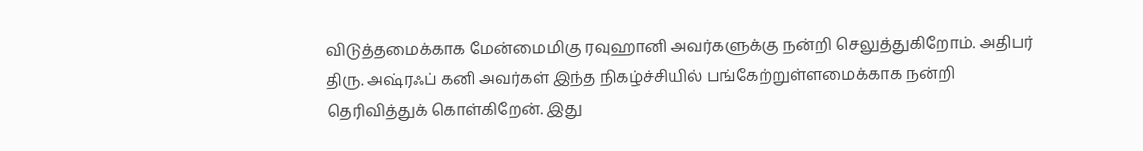விடுத்தமைக்காக மேன்மைமிகு ரவுஹானி அவர்களுக்கு நன்றி செலுத்துகிறோம். அதிபர் திரு. அஷ்ரஃப் கனி அவர்கள் இந்த நிகழ்ச்சியில் பங்கேற்றுள்ளமைக்காக நன்றி தெரிவித்துக் கொள்கிறேன். இது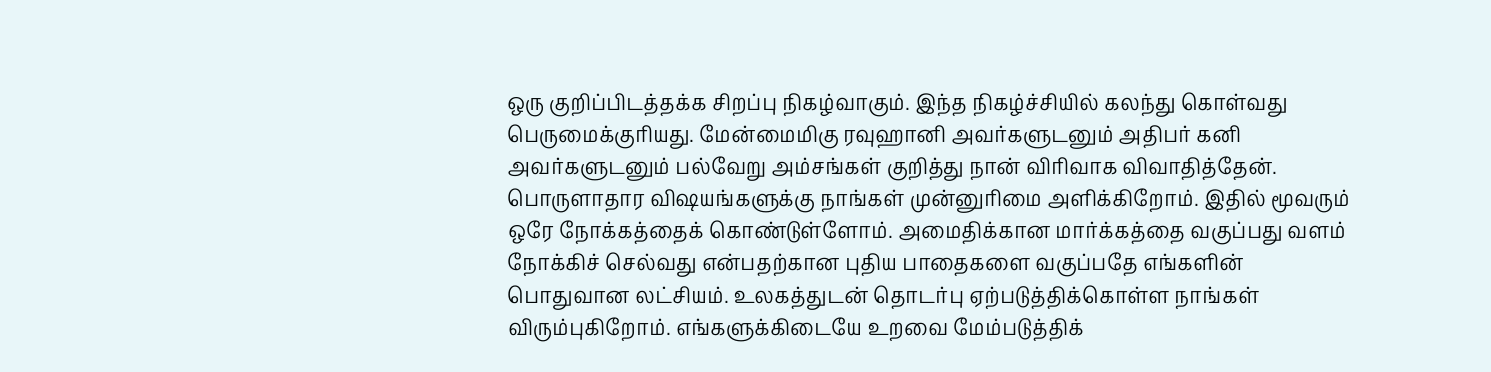ஒரு குறிப்பிடத்தக்க சிறப்பு நிகழ்வாகும். இந்த நிகழ்ச்சியில் கலந்து கொள்வது பெருமைக்குரியது. மேன்மைமிகு ரவுஹானி அவர்களுடனும் அதிபர் கனி அவர்களுடனும் பல்வேறு அம்சங்கள் குறித்து நான் விரிவாக விவாதித்தேன். பொருளாதார விஷயங்களுக்கு நாங்கள் முன்னுரிமை அளிக்கிறோம். இதில் மூவரும் ஒரே நோக்கத்தைக் கொண்டுள்ளோம். அமைதிக்கான மார்க்கத்தை வகுப்பது வளம் நோக்கிச் செல்வது என்பதற்கான புதிய பாதைகளை வகுப்பதே எங்களின் பொதுவான லட்சியம். உலகத்துடன் தொடர்பு ஏற்படுத்திக்கொள்ள நாங்கள் விரும்புகிறோம். எங்களுக்கிடையே உறவை மேம்படுத்திக்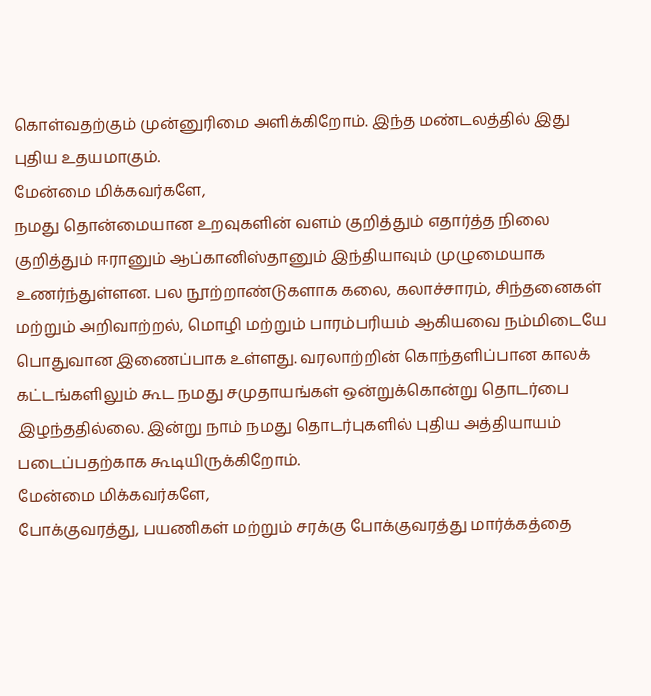கொள்வதற்கும் முன்னுரிமை அளிக்கிறோம். இந்த மண்டலத்தில் இது புதிய உதயமாகும்.
மேன்மை மிக்கவர்களே,
நமது தொன்மையான உறவுகளின் வளம் குறித்தும் எதார்த்த நிலை குறித்தும் ஈரானும் ஆப்கானிஸ்தானும் இந்தியாவும் முழுமையாக உணர்ந்துள்ளன. பல நூற்றாண்டுகளாக கலை, கலாச்சாரம், சிந்தனைகள் மற்றும் அறிவாற்றல், மொழி மற்றும் பாரம்பரியம் ஆகியவை நம்மிடையே பொதுவான இணைப்பாக உள்ளது. வரலாற்றின் கொந்தளிப்பான காலக் கட்டங்களிலும் கூட நமது சமுதாயங்கள் ஒன்றுக்கொன்று தொடர்பை இழந்ததில்லை. இன்று நாம் நமது தொடர்புகளில் புதிய அத்தியாயம் படைப்பதற்காக கூடியிருக்கிறோம்.
மேன்மை மிக்கவர்களே,
போக்குவரத்து, பயணிகள் மற்றும் சரக்கு போக்குவரத்து மார்க்கத்தை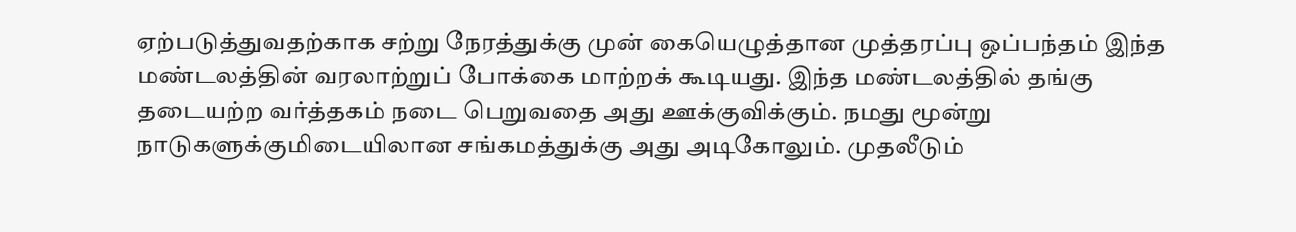ஏற்படுத்துவதற்காக சற்று நேரத்துக்கு முன் கையெழுத்தான முத்தரப்பு ஒப்பந்தம் இந்த மண்டலத்தின் வரலாற்றுப் போக்கை மாற்றக் கூடியது. இந்த மண்டலத்தில் தங்கு தடையற்ற வர்த்தகம் நடை பெறுவதை அது ஊக்குவிக்கும். நமது மூன்று நாடுகளுக்குமிடையிலான சங்கமத்துக்கு அது அடிகோலும். முதலீடும்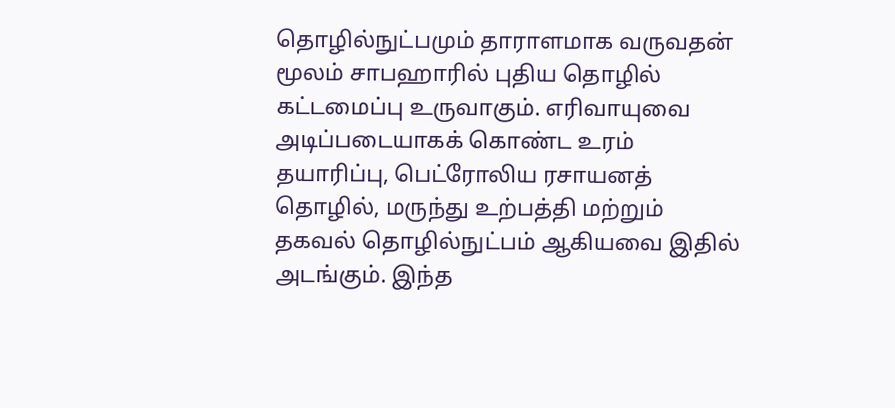தொழில்நுட்பமும் தாராளமாக வருவதன் மூலம் சாபஹாரில் புதிய தொழில் கட்டமைப்பு உருவாகும். எரிவாயுவை அடிப்படையாகக் கொண்ட உரம் தயாரிப்பு, பெட்ரோலிய ரசாயனத் தொழில், மருந்து உற்பத்தி மற்றும் தகவல் தொழில்நுட்பம் ஆகியவை இதில் அடங்கும். இந்த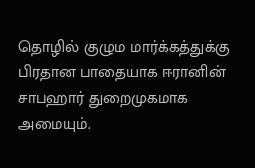தொழில் குழும மார்க்கத்துக்கு பிரதான பாதையாக ஈரானின் சாபஹார் துறைமுகமாக அமையும்.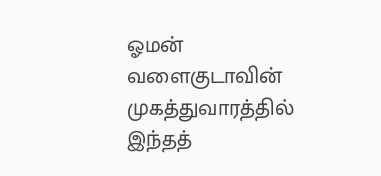ஓமன் வளைகுடாவின் முகத்துவாரத்தில் இந்தத்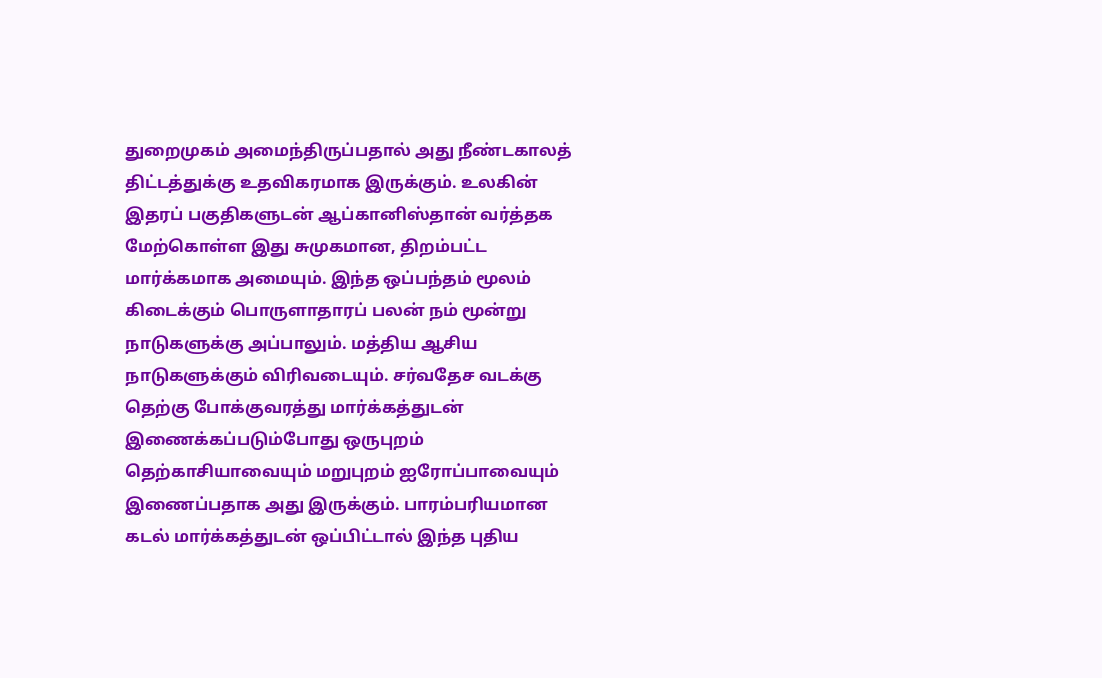துறைமுகம் அமைந்திருப்பதால் அது நீண்டகாலத் திட்டத்துக்கு உதவிகரமாக இருக்கும். உலகின் இதரப் பகுதிகளுடன் ஆப்கானிஸ்தான் வர்த்தக மேற்கொள்ள இது சுமுகமான, திறம்பட்ட மார்க்கமாக அமையும். இந்த ஒப்பந்தம் மூலம் கிடைக்கும் பொருளாதாரப் பலன் நம் மூன்று நாடுகளுக்கு அப்பாலும். மத்திய ஆசிய நாடுகளுக்கும் விரிவடையும். சர்வதேச வடக்கு தெற்கு போக்குவரத்து மார்க்கத்துடன் இணைக்கப்படும்போது ஒருபுறம் தெற்காசியாவையும் மறுபுறம் ஐரோப்பாவையும் இணைப்பதாக அது இருக்கும். பாரம்பரியமான கடல் மார்க்கத்துடன் ஒப்பிட்டால் இந்த புதிய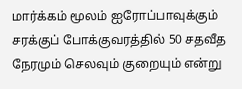மார்க்கம் மூலம் ஐரோப்பாவுக்கும் சரக்குப் போக்குவரத்தில் 50 சதவீத நேரமும் செலவும் குறையும் என்று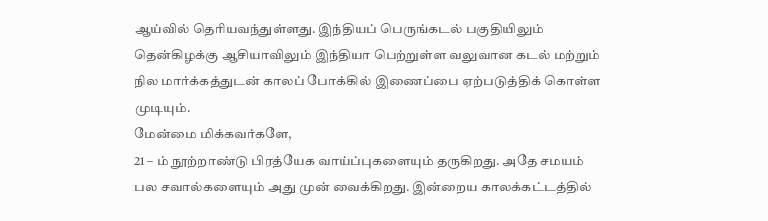ஆய்வில் தெரியவந்துள்ளது. இந்தியப் பெருங்கடல் பகுதியிலும் தென்கிழக்கு ஆசியாவிலும் இந்தியா பெற்றுள்ள வலுவான கடல் மற்றும் நில மார்க்கத்துடன் காலப் போக்கில் இணைப்பை ஏற்படுத்திக் கொள்ள முடியும்.
மேன்மை மிக்கவர்களே,
21 – ம் நூற்றாண்டு பிரத்யேக வாய்ப்புகளையும் தருகிறது. அதே சமயம் பல சவால்களையும் அது முன் வைக்கிறது. இன்றைய காலக்கட்டத்தில்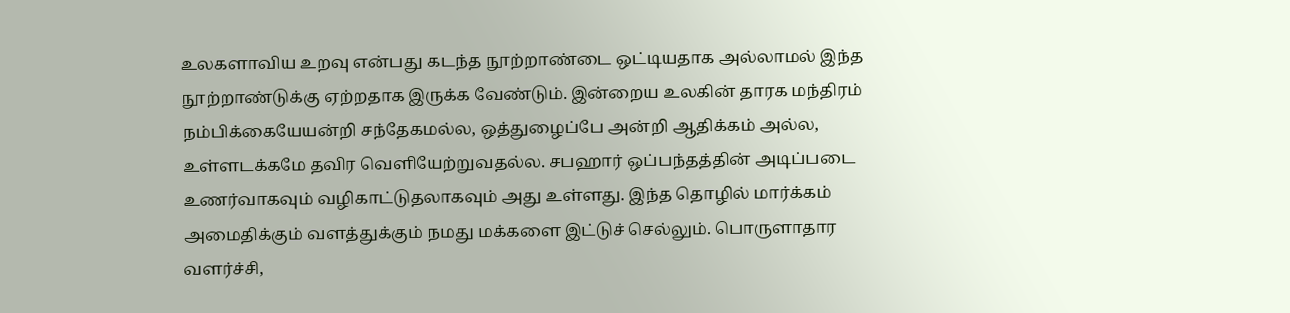உலகளாவிய உறவு என்பது கடந்த நூற்றாண்டை ஒட்டியதாக அல்லாமல் இந்த நூற்றாண்டுக்கு ஏற்றதாக இருக்க வேண்டும். இன்றைய உலகின் தாரக மந்திரம் நம்பிக்கையேயன்றி சந்தேகமல்ல, ஒத்துழைப்பே அன்றி ஆதிக்கம் அல்ல, உள்ளடக்கமே தவிர வெளியேற்றுவதல்ல. சபஹார் ஒப்பந்தத்தின் அடிப்படை உணர்வாகவும் வழிகாட்டுதலாகவும் அது உள்ளது. இந்த தொழில் மார்க்கம் அமைதிக்கும் வளத்துக்கும் நமது மக்களை இட்டுச் செல்லும். பொருளாதார வளர்ச்சி,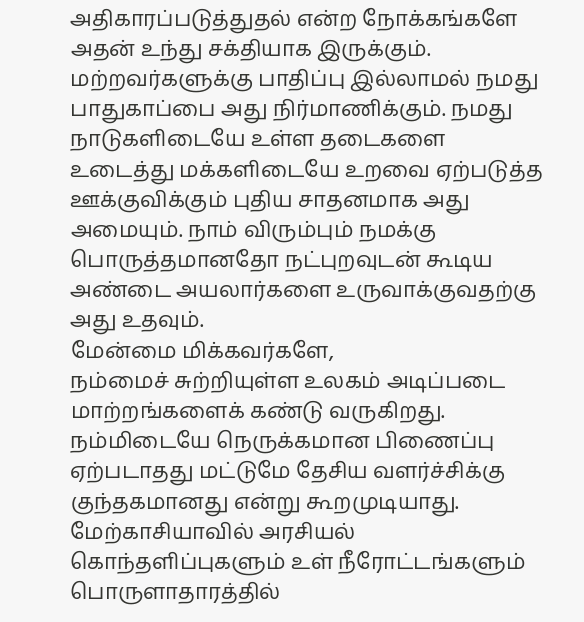அதிகாரப்படுத்துதல் என்ற நோக்கங்களே அதன் உந்து சக்தியாக இருக்கும். மற்றவர்களுக்கு பாதிப்பு இல்லாமல் நமது பாதுகாப்பை அது நிர்மாணிக்கும். நமது நாடுகளிடையே உள்ள தடைகளை உடைத்து மக்களிடையே உறவை ஏற்படுத்த ஊக்குவிக்கும் புதிய சாதனமாக அது அமையும். நாம் விரும்பும் நமக்கு பொருத்தமானதோ நட்புறவுடன் கூடிய அண்டை அயலார்களை உருவாக்குவதற்கு அது உதவும்.
மேன்மை மிக்கவர்களே,
நம்மைச் சுற்றியுள்ள உலகம் அடிப்படை மாற்றங்களைக் கண்டு வருகிறது. நம்மிடையே நெருக்கமான பிணைப்பு ஏற்படாதது மட்டுமே தேசிய வளர்ச்சிக்கு குந்தகமானது என்று கூறமுடியாது. மேற்காசியாவில் அரசியல் கொந்தளிப்புகளும் உள் நீரோட்டங்களும் பொருளாதாரத்தில்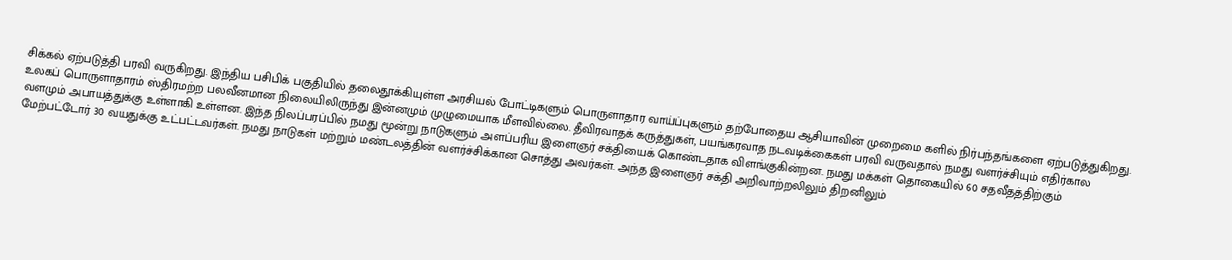சிக்கல் ஏற்படுத்தி பரவி வருகிறது. இந்திய பசிபிக் பகுதியில் தலைதூக்கியுள்ள அரசியல் போட்டிகளும் பொருளாதார வாய்ப்புகளும் தற்போதைய ஆசியாவின் முறைமை களில் நிர்பந்தங்களை ஏற்படுத்துகிறது. உலகப் பொருளாதாரம் ஸ்திரமற்ற பலவீனமான நிலையிலிருந்து இன்னமும் முழுமையாக மீளவில்லை. தீவிரவாதக் கருத்துகள், பயங்கரவாத நடவடிக்கைகள் பரவி வருவதால் நமது வளர்ச்சியும் எதிர்கால வளமும் அபாயத்துக்கு உள்ளாகி உள்ளன. இந்த நிலப்பரப்பில் நமது மூன்று நாடுகளும் அளப்பரிய இளைஞர் சக்தியைக் கொண்டதாக விளங்குகின்றன. நமது மக்கள் தொகையில் 60 சதவீதத்திற்கும் மேற்பட்டோர் 30 வயதுக்கு உட்பட்டவர்கள். நமது நாடுகள் மற்றும் மண்டலத்தின் வளர்ச்சிக்கான சொத்து அவர்கள். அந்த இளைஞர் சக்தி அறிவாற்றலிலும் திறனிலும்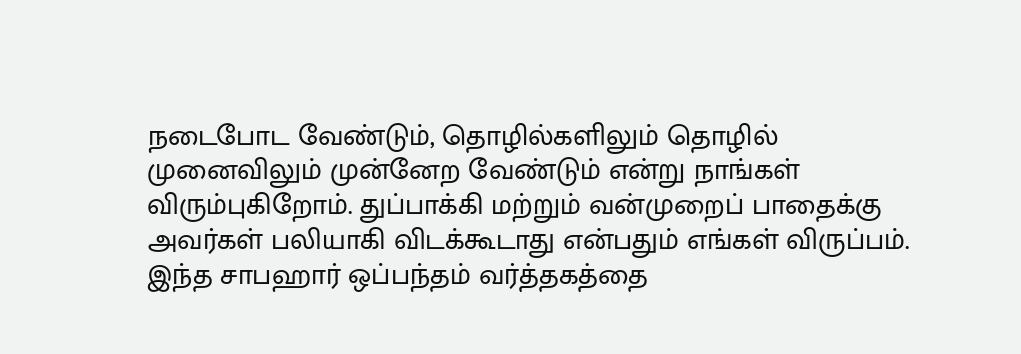நடைபோட வேண்டும், தொழில்களிலும் தொழில் முனைவிலும் முன்னேற வேண்டும் என்று நாங்கள் விரும்புகிறோம். துப்பாக்கி மற்றும் வன்முறைப் பாதைக்கு அவர்கள் பலியாகி விடக்கூடாது என்பதும் எங்கள் விருப்பம். இந்த சாபஹார் ஒப்பந்தம் வர்த்தகத்தை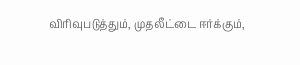விரிவுபடுத்தும், முதலீட்டை ஈர்க்கும்,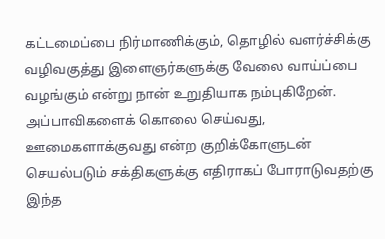கட்டமைப்பை நிர்மாணிக்கும், தொழில் வளர்ச்சிக்கு வழிவகுத்து இளைஞர்களுக்கு வேலை வாய்ப்பை வழங்கும் என்று நான் உறுதியாக நம்புகிறேன். அப்பாவிகளைக் கொலை செய்வது, ஊமைகளாக்குவது என்ற குறிக்கோளுடன் செயல்படும் சக்திகளுக்கு எதிராகப் போராடுவதற்கு இந்த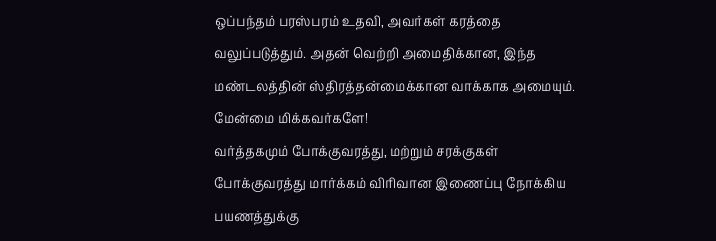ஒப்பந்தம் பரஸ்பரம் உதவி, அவர்கள் கரத்தை வலுப்படுத்தும். அதன் வெற்றி அமைதிக்கான, இந்த மண்டலத்தின் ஸ்திரத்தன்மைக்கான வாக்காக அமையும்.
மேன்மை மிக்கவர்களே!
வர்த்தகமும் போக்குவரத்து, மற்றும் சரக்குகள் போக்குவரத்து மார்க்கம் விரிவான இணைப்பு நோக்கிய பயணத்துக்கு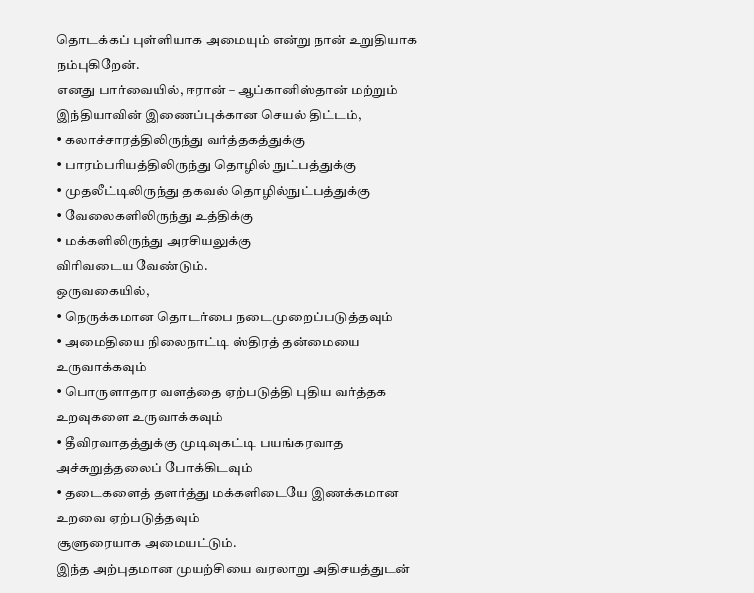தொடக்கப் புள்ளியாக அமையும் என்று நான் உறுதியாக நம்புகிறேன்.
எனது பார்வையில், ஈரான் – ஆப்கானிஸ்தான் மற்றும் இந்தியாவின் இணைப்புக்கான செயல் திட்டம்,
• கலாச்சாரத்திலிருந்து வர்த்தகத்துக்கு
• பாரம்பரியத்திலிருந்து தொழில் நுட்பத்துக்கு
• முதலீட்டிலிருந்து தகவல் தொழில்நுட்பத்துக்கு
• வேலைகளிலிருந்து உத்திக்கு
• மக்களிலிருந்து அரசியலுக்கு
விரிவடைய வேண்டும்.
ஒருவகையில்,
• நெருக்கமான தொடர்பை நடைமுறைப்படுத்தவும்
• அமைதியை நிலைநாட்டி ஸ்திரத் தன்மையை உருவாக்கவும்
• பொருளாதார வளத்தை ஏற்படுத்தி புதிய வர்த்தக உறவுகளை உருவாக்கவும்
• தீவிரவாதத்துக்கு முடிவுகட்டி பயங்கரவாத அச்சுறுத்தலைப் போக்கிடவும்
• தடைகளைத் தளர்த்து மக்களிடையே இணக்கமான உறவை ஏற்படுத்தவும்
சூளுரையாக அமையட்டும்.
இந்த அற்புதமான முயற்சியை வரலாறு அதிசயத்துடன்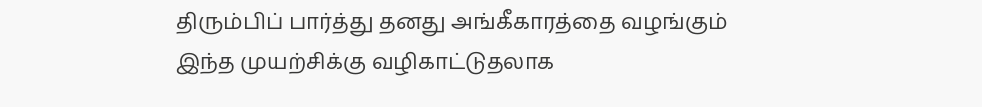திரும்பிப் பார்த்து தனது அங்கீகாரத்தை வழங்கும்
இந்த முயற்சிக்கு வழிகாட்டுதலாக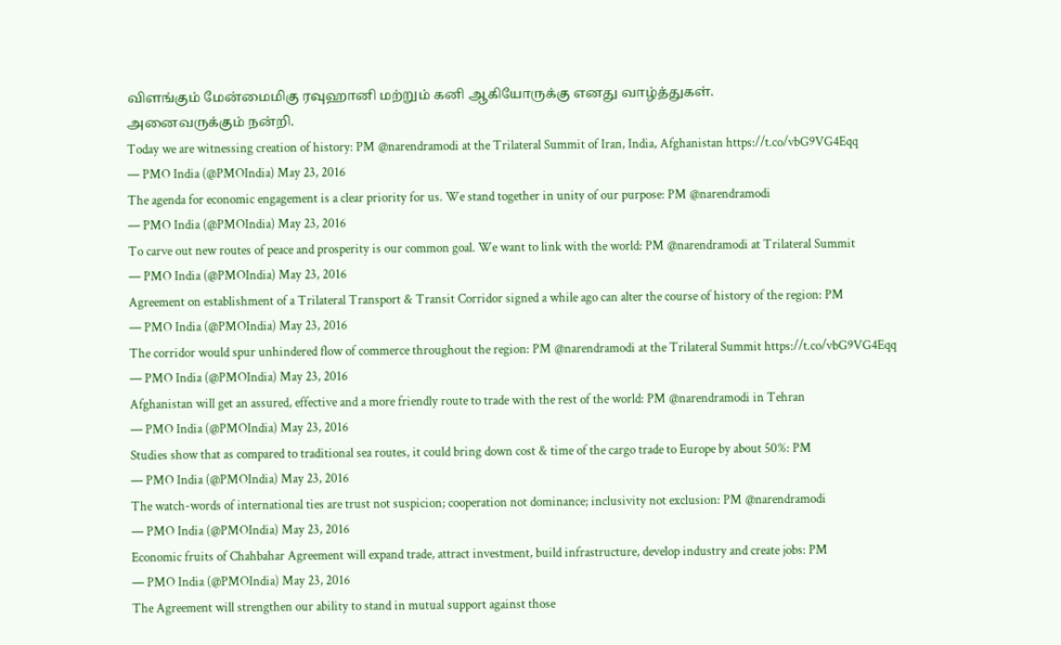விளங்கும் மேன்மைமிகு ரவுஹானி மற்றும் கனி ஆகியோருக்கு எனது வாழ்த்துகள்.
அனைவருக்கும் நன்றி.
Today we are witnessing creation of history: PM @narendramodi at the Trilateral Summit of Iran, India, Afghanistan https://t.co/vbG9VG4Eqq
— PMO India (@PMOIndia) May 23, 2016
The agenda for economic engagement is a clear priority for us. We stand together in unity of our purpose: PM @narendramodi
— PMO India (@PMOIndia) May 23, 2016
To carve out new routes of peace and prosperity is our common goal. We want to link with the world: PM @narendramodi at Trilateral Summit
— PMO India (@PMOIndia) May 23, 2016
Agreement on establishment of a Trilateral Transport & Transit Corridor signed a while ago can alter the course of history of the region: PM
— PMO India (@PMOIndia) May 23, 2016
The corridor would spur unhindered flow of commerce throughout the region: PM @narendramodi at the Trilateral Summit https://t.co/vbG9VG4Eqq
— PMO India (@PMOIndia) May 23, 2016
Afghanistan will get an assured, effective and a more friendly route to trade with the rest of the world: PM @narendramodi in Tehran
— PMO India (@PMOIndia) May 23, 2016
Studies show that as compared to traditional sea routes, it could bring down cost & time of the cargo trade to Europe by about 50%: PM
— PMO India (@PMOIndia) May 23, 2016
The watch-words of international ties are trust not suspicion; cooperation not dominance; inclusivity not exclusion: PM @narendramodi
— PMO India (@PMOIndia) May 23, 2016
Economic fruits of Chahbahar Agreement will expand trade, attract investment, build infrastructure, develop industry and create jobs: PM
— PMO India (@PMOIndia) May 23, 2016
The Agreement will strengthen our ability to stand in mutual support against those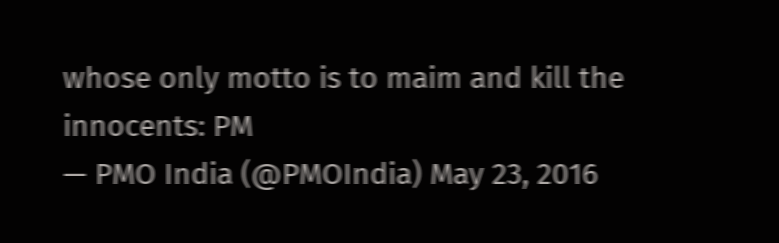whose only motto is to maim and kill the innocents: PM
— PMO India (@PMOIndia) May 23, 2016